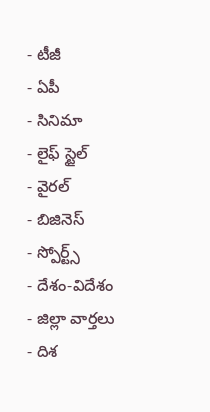- టీజీ
- ఏపీ
- సినిమా
- లైఫ్ స్టైల్
- వైరల్
- బిజినెస్
- స్పోర్ట్స్
- దేశం-విదేశం
- జిల్లా వార్తలు
- దిశ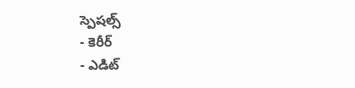స్పెషల్స్
- కెరీర్
- ఎడిట్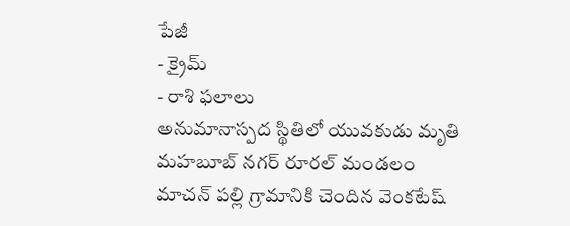పేజీ
- క్రైమ్
- రాశి ఫలాలు
అనుమానాస్పద స్థితిలో యువకుడు మృతి
మహబూబ్ నగర్ రూరల్ మండలం మాచన్ పల్లి గ్రామానికి చెందిన వెంకటేష్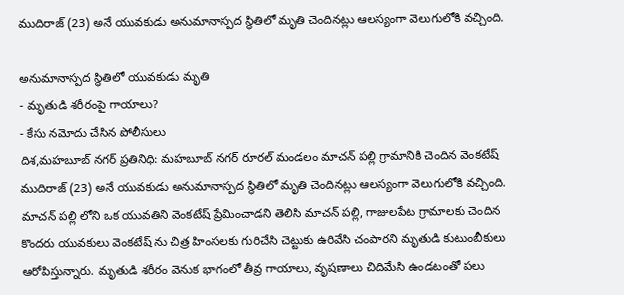ముదిరాజ్ (23) అనే యువకుడు అనుమానాస్పద స్థితిలో మృతి చెందినట్లు ఆలస్యంగా వెలుగులోకి వచ్చింది.

అనుమానాస్పద స్థితిలో యువకుడు మృతి
- మృతుడి శరీరంపై గాయాలు?
- కేసు నమోదు చేసిన పోలీసులు
దిశ,మహబూబ్ నగర్ ప్రతినిధి: మహబూబ్ నగర్ రూరల్ మండలం మాచన్ పల్లి గ్రామానికి చెందిన వెంకటేష్ ముదిరాజ్ (23) అనే యువకుడు అనుమానాస్పద స్థితిలో మృతి చెందినట్లు ఆలస్యంగా వెలుగులోకి వచ్చింది. మాచన్ పల్లి లోని ఒక యువతిని వెంకటేష్ ప్రేమించాడని తెలిసి మాచన్ పల్లి, గాజులపేట గ్రామాలకు చెందిన కొందరు యువకులు వెంకటేష్ ను చిత్ర హింసలకు గురిచేసి చెట్టుకు ఉరివేసి చంపారని మృతుడి కుటుంబీకులు ఆరోపిస్తున్నారు. మృతుడి శరీరం వెనుక భాగంలో తీవ్ర గాయాలు, వృషణాలు చిదిమేసి ఉండటంతో పలు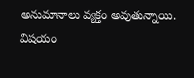అనుమానాలు వ్యక్తం అవుతున్నాయి. విషయం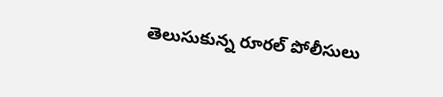తెలుసుకున్న రూరల్ పోలీసులు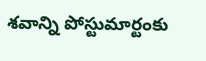శవాన్ని పోస్టుమార్టంకు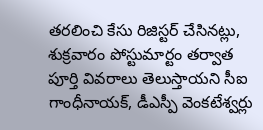తరలించి కేసు రిజిస్టర్ చేసినట్లు, శుక్రవారం పోస్టుమార్టం తర్వాత పూర్తి వివరాలు తెలుస్తాయని సీఐ గాంధీనాయక్, డీఎస్పీ వెంకటేశ్వర్లు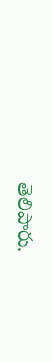తెలిపారు.